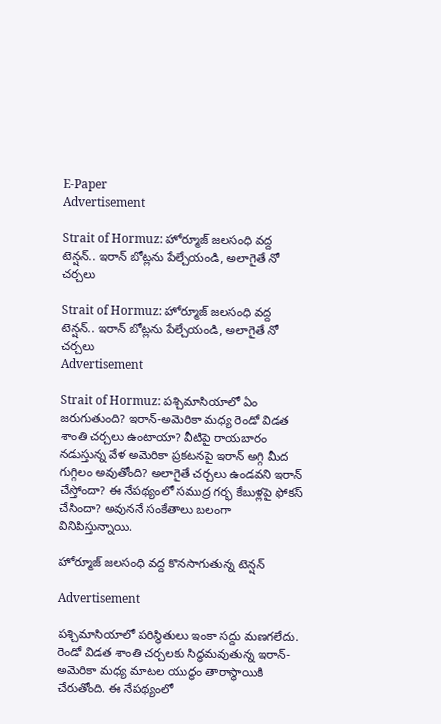E-Paper
Advertisement

Strait of Hormuz: హోర్మూజ్‌ జలసంధి వద్ద టెన్షన్.. ఇరాన్ బోట్లను పేల్చేయండి, అలాగైతే నో చర్చలు

Strait of Hormuz: హోర్మూజ్‌ జలసంధి వద్ద టెన్షన్.. ఇరాన్ బోట్లను పేల్చేయండి, అలాగైతే నో చర్చలు
Advertisement

Strait of Hormuz: పశ్చిమాసియాలో ఏం జరుగుతుంది? ఇరాన్-అమెరికా మధ్య రెండో విడత శాంతి చర్చలు ఉంటాయా? వీటిపై రాయబారం నడుస్తున్న వేళ అమెరికా ప్రకటన‌పై ఇరాన్‌ అగ్గి మీద గుగ్గిలం అవుతోంది? అలాగైతే చర్చలు ఉండవని ఇరాన్ చేస్తోందా? ఈ నేపథ్యంలో సముద్ర గర్భ కేబుళ్లపై ఫోకస్ చేసిందా? అవుననే సంకేతాలు బలంగా వినిపిస్తున్నాయి.

హోర్మూజ్‌ జలసంధి వద్ద కొనసాగుతున్న టెన్షన్

Advertisement

పశ్చిమాసియాలో పరిస్థితులు ఇంకా సద్దు మణగలేదు. రెండో విడత శాంతి చర్చలకు సిద్ధమవుతున్న ఇరాన్-అమెరికా మధ్య మాటల యుద్ధం తారాస్థాయికి చేరుతోంది. ఈ నేపథ్యంలో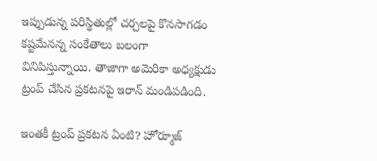ఇప్పుడున్న పరిస్థితుల్లో చర్చలపై కొనసాగడం కష్టమేనన్న సంకేతాలు బలంగా వినిపిస్తున్నాయి. తాజాగా అమెరికా అధ్యక్షుడు ట్రంప్ చేసిన ప్రకటనపై ఇరాన్ మండిపడింది.

ఇంతకీ ట్రంప్ ప్రకటన ఏంటి? హోర్మూజ్‌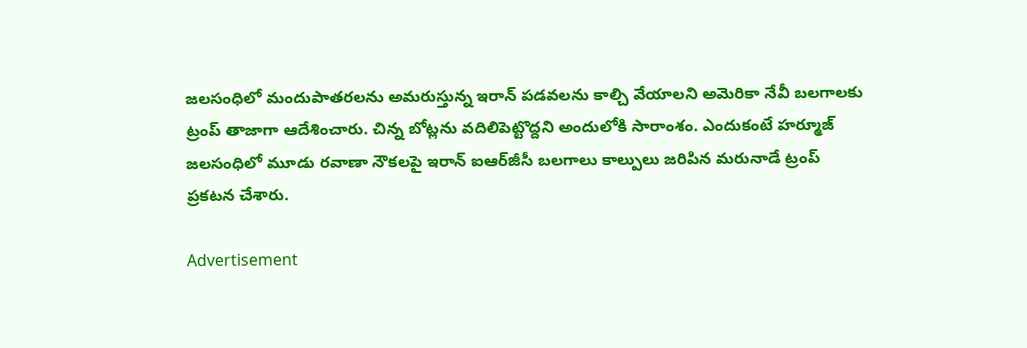జలసంధిలో మందుపాతరలను అమరుస్తున్న ఇరాన్‌ పడవలను కాల్చి వేయాలని అమెరికా నేవీ బలగాలకు ట్రంప్‌ తాజాగా ఆదేశించారు. చిన్న బోట్లను వదిలిపెట్టొద్దని అందులోకి సారాంశం. ఎందుకంటే హర్మూజ్ జలసంధి‌లో మూడు రవాణా నౌకలపై ఇరాన్‌ ఐఆర్‌జీసీ బలగాలు కాల్పులు జరిపిన మరునాడే ట్రంప్ ప్రకటన చేశారు.

Advertisement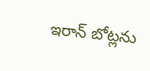ఇరాన్ బోట్లను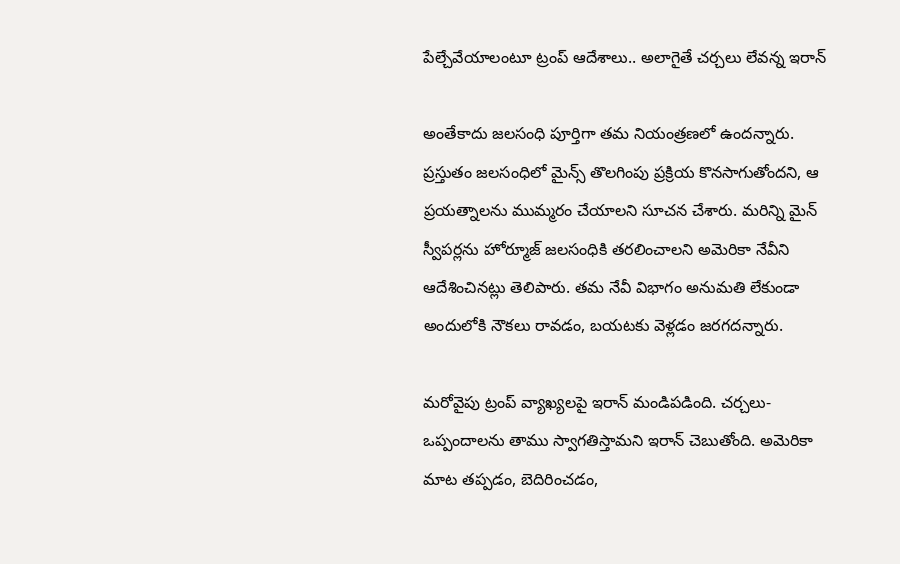పేల్చేవేయాలంటూ ట్రంప్ ఆదేశాలు.. అలాగైతే చర్చలు లేవన్న ఇరాన్

అంతేకాదు జలసంధి పూర్తిగా తమ నియంత్రణలో ఉందన్నారు. ప్రస్తుతం జలసంధిలో మైన్స్ తొలగింపు ప్రక్రియ కొనసాగుతోందని, ఆ ప్రయత్నాలను ముమ్మరం చేయాలని సూచన చేశారు. మరిన్ని మైన్ స్వీపర్లను హోర్మూజ్ జలసంధికి తరలించాలని అమెరికా నేవీని ఆదేశించినట్లు తెలిపారు. తమ నేవీ విభాగం అనుమతి లేకుండా అందులోకి నౌకలు రావడం, బయటకు వెళ్లడం జరగదన్నారు.

మరోవైపు ట్రంప్ వ్యాఖ్యలపై ఇరాన్ మండిపడింది. చర్చలు-ఒప్పందాలను తాము స్వాగతిస్తామని ఇరాన్ చెబుతోంది. అమెరికా మాట తప్పడం, బెదిరించడం,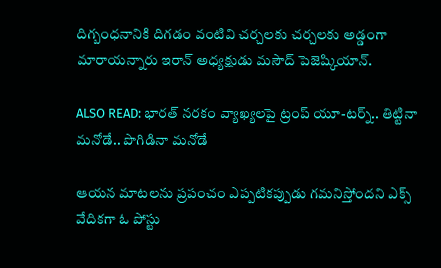దిగ్బంధనానికి దిగడం వంటివి చర్చలకు చర్చలకు అడ్డంగా మారాయన్నారు ఇరాన్ అధ్యక్షుడు మసౌద్‌ పెజెష్కియాన్‌.

ALSO READ: భారత్‌ నరకం వ్యాఖ్యలపై ట్రంప్ యూ-టర్న్.. తిట్టినా మనోడే.. పొగిడినా మనోడే

ఆయన మాటలను ప్రపంచం ఎప్పటికప్పుడు గమనిస్తోందని ఎక్స్ వేదికగా ఓ పోస్టు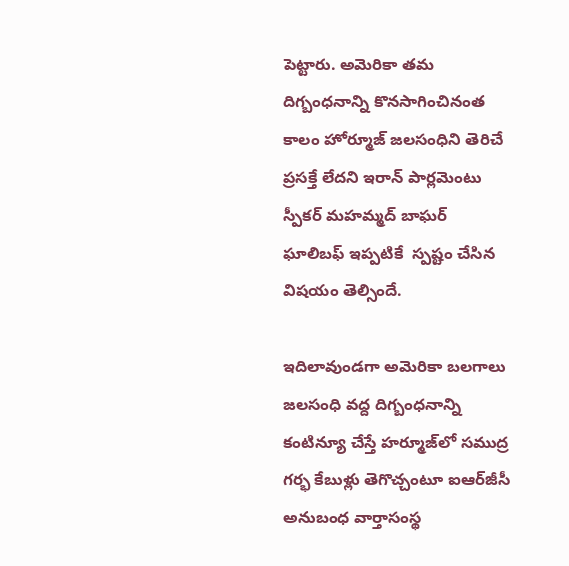పెట్టారు. అమెరికా తమ దిగ్బంధనాన్ని కొనసాగించినంత కాలం హోర్మూజ్ జలసంధిని తెరిచే ప్రసక్తే లేదని ఇరాన్‌ పార్లమెంటు స్పీకర్‌ మహమ్మద్‌ బాఘర్‌ ఘాలిబఫ్ ఇప్పటికే ‌ స్పష్టం చేసిన విషయం తెల్సిందే.

ఇదిలావుండగా అమెరికా బలగాలు జలసంధి వద్ద దిగ్బంధనాన్ని కంటిన్యూ చేస్తే హర్మూజ్‌లో సముద్ర గర్భ కేబుళ్లు తెగొచ్చంటూ ఐఆర్‌జీసీ అనుబంధ వార్తాసంస్థ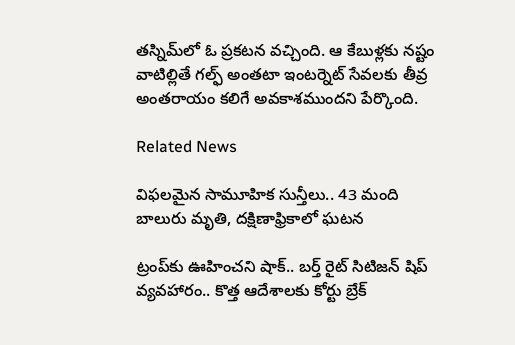తస్నిమ్‌లో ఓ ప్రకటన వచ్చింది. ఆ కేబుళ్లకు నష్టం వాటిల్లితే గల్ఫ్‌ అంతటా ఇంటర్నెట్ సేవలకు తీవ్ర అంతరాయం కలిగే అవకాశముందని పేర్కొంది.

Related News

విఫలమైన సామూహిక సున్తీలు.. 43 మంది బాలురు మృతి, దక్షిణాఫ్రికాలో ఘటన

ట్రంప్‌‌కు ఊహించని షాక్‌.. బర్త్ రైట్ సిటిజన్ షిప్ వ్యవహారం.. కొత్త ఆదేశాలకు కోర్టు బ్రేక్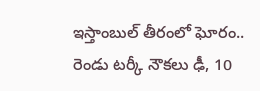ఇస్తాంబుల్ తీరంలో ఘోరం.. రెండు టర్కీ నౌకలు ఢీ, 10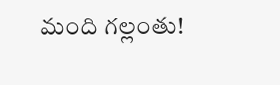మంది గల్లంతు!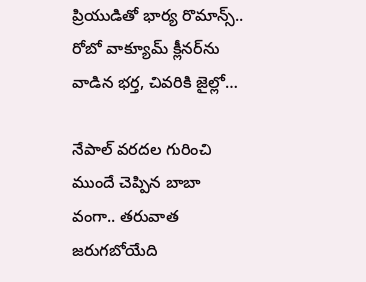ప్రియుడితో భార్య రొమాన్స్.. రోబో వాక్యూమ్ క్లీనర్‌ను వాడిన భర్త, చివరికి జైల్లో…

నేపాల్ వరదల గురించి ముందే చెప్పిన బాబా వంగా.. తరువాత జరుగబోయేది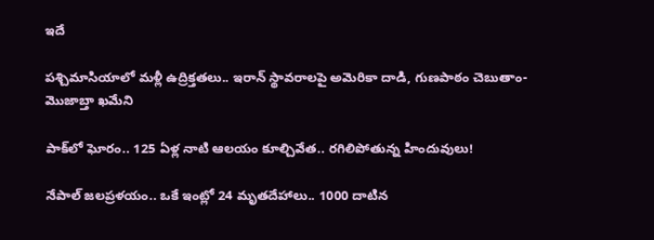ఇదే

పశ్చిమాసియాలో మళ్లీ ఉద్రిక్తతలు.. ఇరాన్ స్థావరాలపై అమెరికా దాడి, గుణపాఠం చెబుతాం-మొజాబ్తా ఖమేని

పాక్‌లో ఘోరం.. 125 ఏళ్ల నాటి ఆలయం కూల్చివేత.. రగిలిపోతున్న హిందువులు!

నేపాల్ జలప్రళయం.. ఒకే ఇంట్లో 24 మృతదేహాలు.. 1000 దాటిన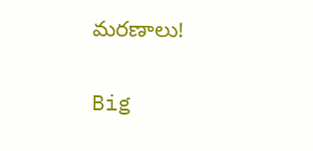మరణాలు!

Big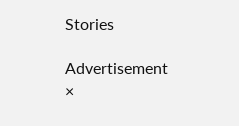Stories

Advertisement
×